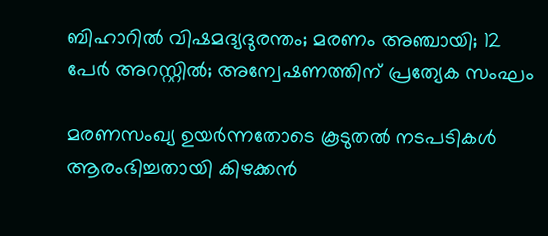ബിഹാറില്‍ വിഷമദ്യദുരന്തം; മരണം അഞ്ചായി; 12 പേര്‍ അറസ്റ്റില്‍; അന്വേഷണത്തിന് പ്രത്യേക സംഘം

മരണസംഖ്യ ഉയര്‍ന്നതോടെ കൂടുതല്‍ നടപടികള്‍ ആരംഭിച്ചതായി കിഴക്കന്‍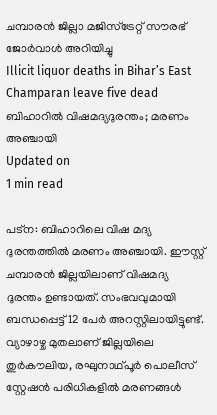ചമ്പാരന്‍ ജില്ലാ മജിസ്ട്രേറ്റ് സൗരഭ് ജോര്‍വാള്‍ അറിയിച്ചു
Illicit liquor deaths in Bihar’s East Champaran leave five dead
ബിഹാറില്‍ വിഷമദ്യദുരന്തം; മരണം അഞ്ചായി
Updated on
1 min read

പട്‌ന: ബിഹാറിലെ വിഷ മദ്യ ദുരന്തത്തില്‍ മരണം അഞ്ചായി. ഈസ്റ്റ് ചമ്പാരന്‍ ജില്ലയിലാണ് വിഷമദ്യ ദുരന്തം ഉണ്ടായത്. സംഭവവുമായി ബന്ധപ്പെട്ട് 12 പേര്‍ അറസ്റ്റിലായിട്ടുണ്ട്. വ്യാഴാഴ്ച മുതലാണ് ജില്ലയിലെ തുര്‍കൗലിയ, രഘുനാഥ്പൂര്‍ പൊലീസ് സ്റ്റേഷന്‍ പരിധികളില്‍ മരണങ്ങള്‍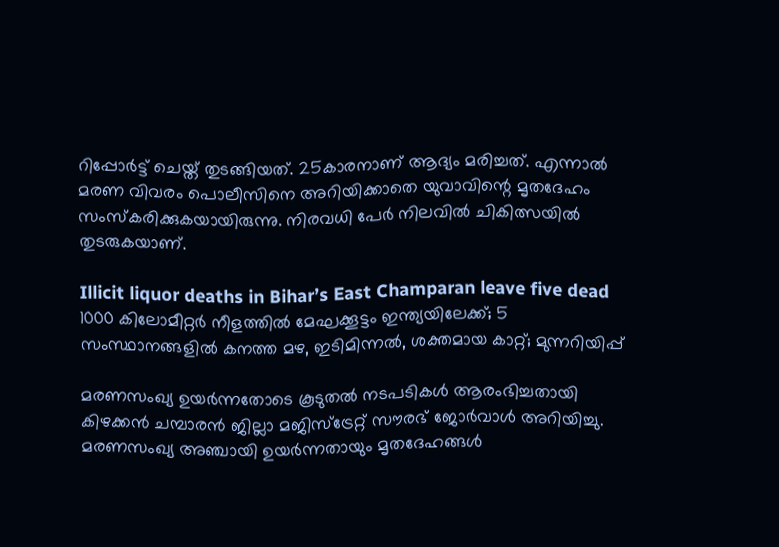റിപ്പോര്‍ട്ട് ചെയ്ത് തുടങ്ങിയത്. 25കാരനാണ് ആദ്യം മരിച്ചത്. എന്നാല്‍ മരണ വിവരം പൊലീസിനെ അറിയിക്കാതെ യുവാവിന്റെ മൃതദേഹം സംസ്‌കരിക്കുകയായിരുന്നു. നിരവധി പേര്‍ നിലവില്‍ ചികിത്സയില്‍ തുടരുകയാണ്.

Illicit liquor deaths in Bihar’s East Champaran leave five dead
1000 കിലോമീറ്റർ നീളത്തിൽ മേഘക്കൂട്ടം ഇന്ത്യയിലേക്ക്; 5 സംസ്ഥാനങ്ങളിൽ കനത്ത മഴ, ഇടിമിന്നൽ, ശക്തമായ കാറ്റ്; മുന്നറിയിപ്പ്

മരണസംഖ്യ ഉയര്‍ന്നതോടെ കൂടുതല്‍ നടപടികള്‍ ആരംഭിച്ചതായി കിഴക്കന്‍ ചമ്പാരന്‍ ജില്ലാ മജിസ്ട്രേറ്റ് സൗരഭ് ജോര്‍വാള്‍ അറിയിച്ചു. മരണസംഖ്യ അഞ്ചായി ഉയര്‍ന്നതായും മൃതദേഹങ്ങള്‍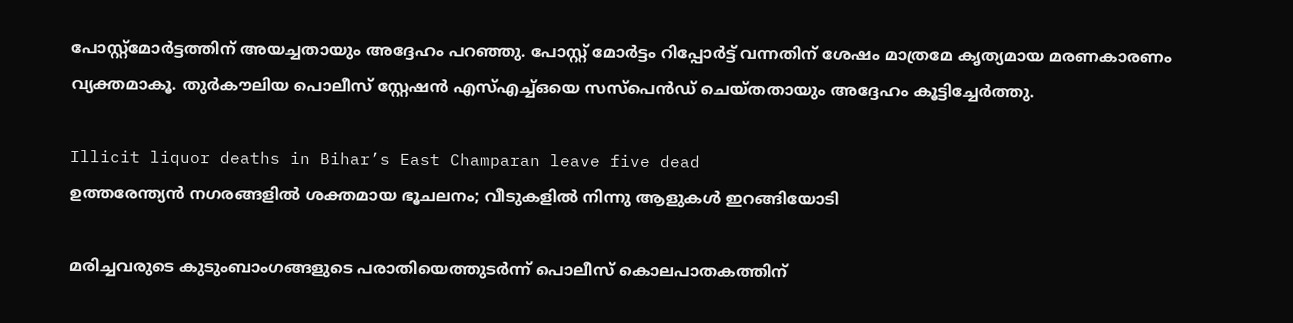പോസ്റ്റ്മോര്‍ട്ടത്തിന് അയച്ചതായും അദ്ദേഹം പറഞ്ഞു. പോസ്റ്റ് മോര്‍ട്ടം റിപ്പോര്‍ട്ട് വന്നതിന് ശേഷം മാത്രമേ കൃത്യമായ മരണകാരണം വ്യക്തമാകൂ. തുര്‍കൗലിയ പൊലീസ് സ്റ്റേഷന്‍ എസ്എച്ച്ഒയെ സസ്‌പെന്‍ഡ് ചെയ്തതായും അദ്ദേഹം കൂട്ടിച്ചേര്‍ത്തു.

Illicit liquor deaths in Bihar’s East Champaran leave five dead
ഉത്തരേന്ത്യൻ നഗരങ്ങളിൽ ശക്തമായ ഭൂചലനം; വീടുകളിൽ നിന്നു ആളുകൾ ഇറങ്ങിയോടി

മരിച്ചവരുടെ കുടുംബാംഗങ്ങളുടെ പരാതിയെത്തുടര്‍ന്ന് പൊലീസ് കൊലപാതകത്തിന്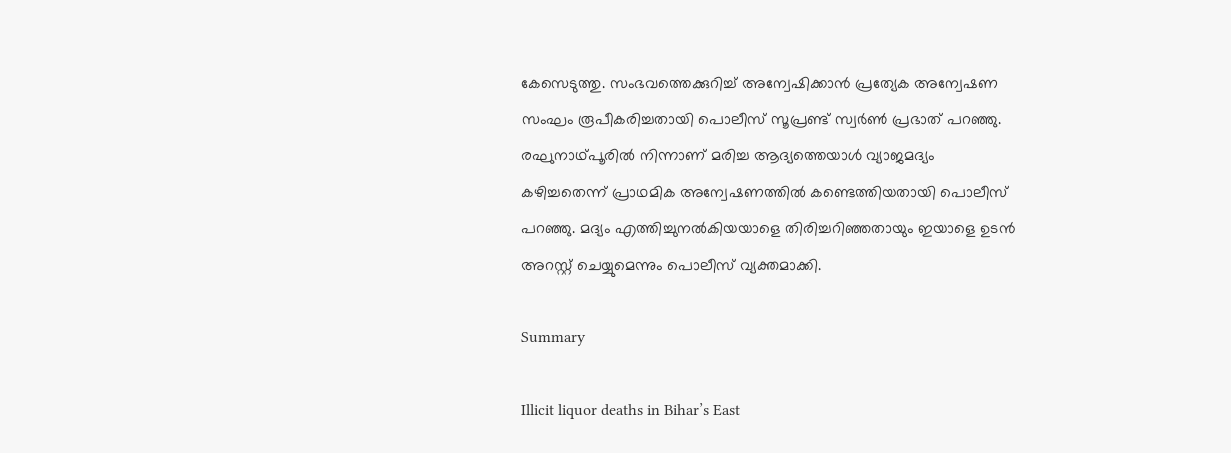കേസെടുത്തു. സംഭവത്തെക്കുറിച്ച് അന്വേഷിക്കാന്‍ പ്രത്യേക അന്വേഷണ സംഘം രൂപീകരിച്ചതായി പൊലീസ് സൂപ്രണ്ട് സ്വര്‍ണ്‍ പ്രഭാത് പറഞ്ഞു. രഘുനാഥ്പൂരില്‍ നിന്നാണ് മരിച്ച ആദ്യത്തെയാള്‍ വ്യാജമദ്യം കഴിച്ചതെന്ന് പ്രാഥമിക അന്വേഷണത്തില്‍ കണ്ടെത്തിയതായി പൊലീസ് പറഞ്ഞു. മദ്യം എത്തിച്ചുനല്‍കിയയാളെ തിരിച്ചറിഞ്ഞതായും ഇയാളെ ഉടന്‍ അറസ്റ്റ് ചെയ്യുമെന്നും പൊലീസ് വ്യക്തമാക്കി.

Summary

Illicit liquor deaths in Bihar’s East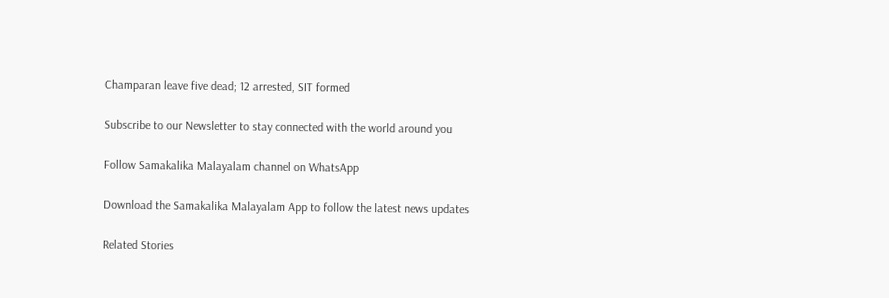Champaran leave five dead; 12 arrested, SIT formed

Subscribe to our Newsletter to stay connected with the world around you

Follow Samakalika Malayalam channel on WhatsApp

Download the Samakalika Malayalam App to follow the latest news updates

Related Stories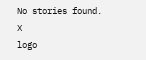No stories found.
X
logo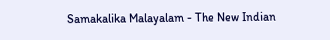Samakalika Malayalam - The New Indian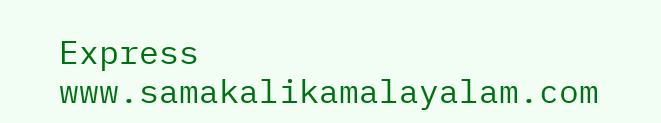Express
www.samakalikamalayalam.com